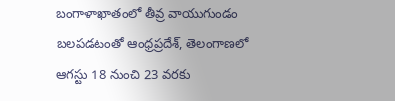బంగాళాఖాతంలో తీవ్ర వాయుగుండం బలపడటంతో ఆంధ్రప్రదేశ్, తెలంగాణలో ఆగస్టు 18 నుంచి 23 వరకు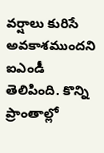వర్షాలు కురిసే అవకాశముందని ఐఎండీ తెలిపింది. కొన్ని ప్రాంతాల్లో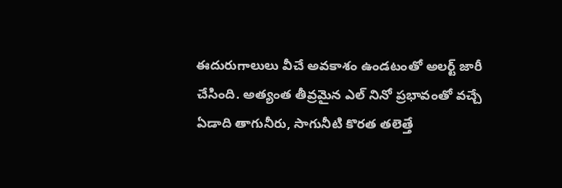ఈదురుగాలులు వీచే అవకాశం ఉండటంతో అలర్ట్ జారీ చేసింది. అత్యంత తీవ్రమైన ఎల్ నినో ప్రభావంతో వచ్చే ఏడాది తాగునీరు, సాగునీటి కొరత తలెత్తే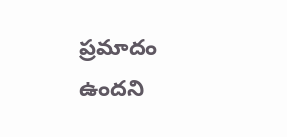ప్రమాదం ఉందని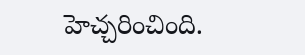హెచ్చరించింది.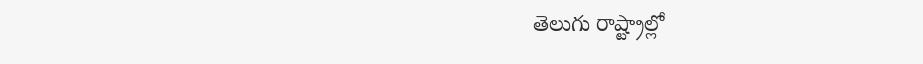తెలుగు రాష్ట్రాల్లో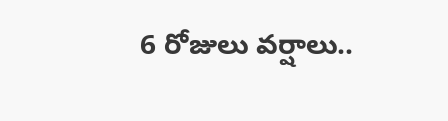6 రోజులు వర్షాలు..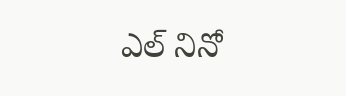ఎల్ నినో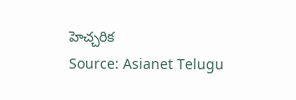హెచ్చరిక
Source: Asianet Telugu